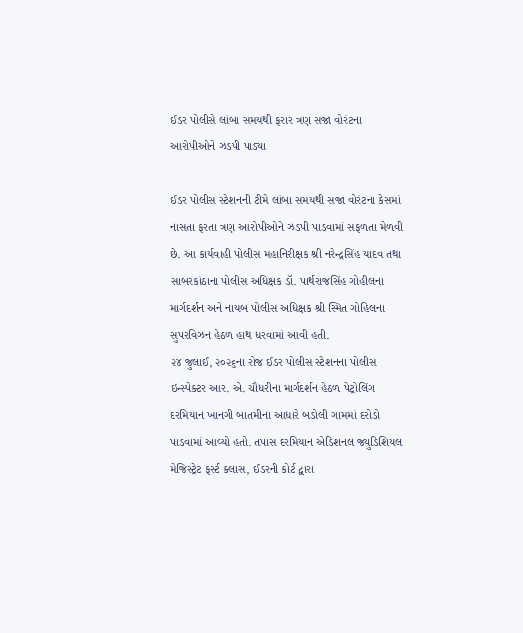ઈડર પોલીસે લાંબા સમયથી ફરાર ત્રણ સજા વોરંટના આરોપીઓને ઝડપી પાડ્યા

ઈડર પોલીસ સ્ટેશનની ટીમે લાંબા સમયથી સજા વોરંટના કેસમાં નાસતા ફરતા ત્રણ આરોપીઓને ઝડપી પાડવામાં સફળતા મેળવી છે. આ કાર્યવાહી પોલીસ મહાનિરીક્ષક શ્રી નરેન્દ્રસિંહ યાદવ તથા સાબરકાંઠાના પોલીસ અધિક્ષક ડૉ. પાર્થરાજસિંહ ગોહીલના માર્ગદર્શન અને નાયબ પોલીસ અધિક્ષક શ્રી સ્મિત ગોહિલના સુપરવિઝન હેઠળ હાથ ધરવામાં આવી હતી.
૨૪ જુલાઈ, ૨૦૨૬ના રોજ ઈડર પોલીસ સ્ટેશનના પોલીસ ઇન્સ્પેક્ટર આર. એ. ચૌધરીના માર્ગદર્શન હેઠળ પેટ્રોલિંગ દરમિયાન ખાનગી બાતમીના આધારે બડોલી ગામમાં દરોડો પાડવામાં આવ્યો હતો. તપાસ દરમિયાન એડિશનલ જ્યુડિશિયલ મેજિસ્ટ્રેટ ફર્સ્ટ ક્લાસ, ઈડરની કોર્ટ દ્વારા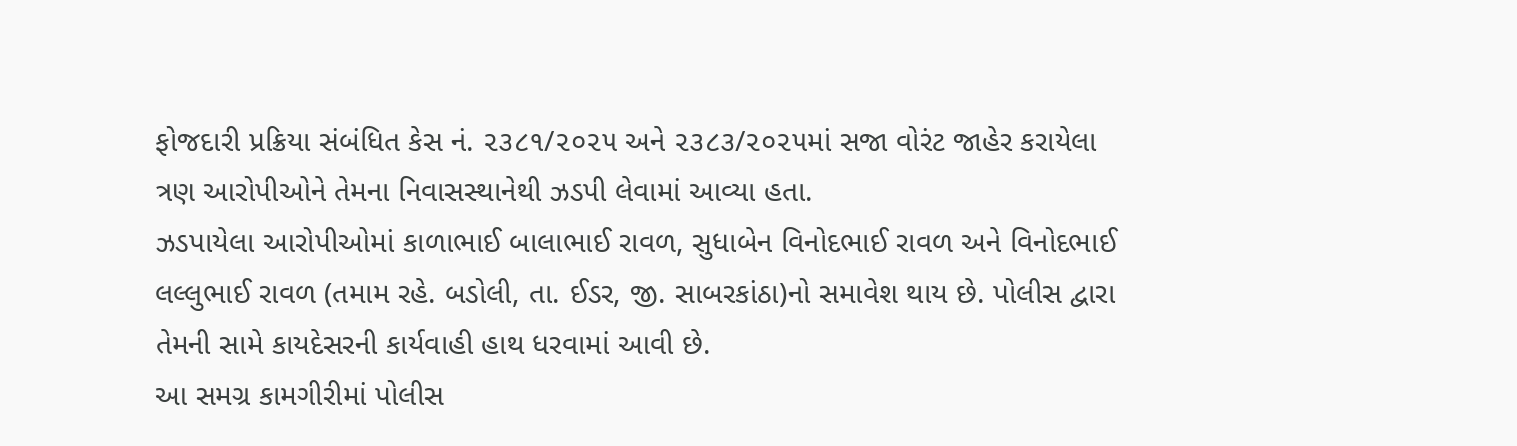ફોજદારી પ્રક્રિયા સંબંધિત કેસ નં. ૨૩૮૧/૨૦૨૫ અને ૨૩૮૩/૨૦૨૫માં સજા વોરંટ જાહેર કરાયેલા ત્રણ આરોપીઓને તેમના નિવાસસ્થાનેથી ઝડપી લેવામાં આવ્યા હતા.
ઝડપાયેલા આરોપીઓમાં કાળાભાઈ બાલાભાઈ રાવળ, સુધાબેન વિનોદભાઈ રાવળ અને વિનોદભાઈ લલ્લુભાઈ રાવળ (તમામ રહે. બડોલી, તા. ઈડર, જી. સાબરકાંઠા)નો સમાવેશ થાય છે. પોલીસ દ્વારા તેમની સામે કાયદેસરની કાર્યવાહી હાથ ધરવામાં આવી છે.
આ સમગ્ર કામગીરીમાં પોલીસ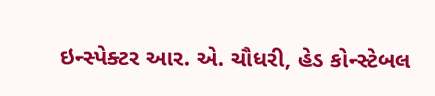ઇન્સ્પેક્ટર આર. એ. ચૌધરી, હેડ કોન્સ્ટેબલ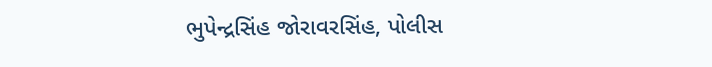ભુપેન્દ્રસિંહ જોરાવરસિંહ, પોલીસ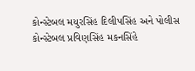કોન્સ્ટેબલ મયુરસિંહ દિલીપસિંહ અને પોલીસ કોન્સ્ટેબલ પ્રવિણસિંહ મકનસિંહે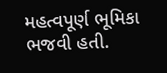મહત્વપૂર્ણ ભૂમિકા ભજવી હતી.